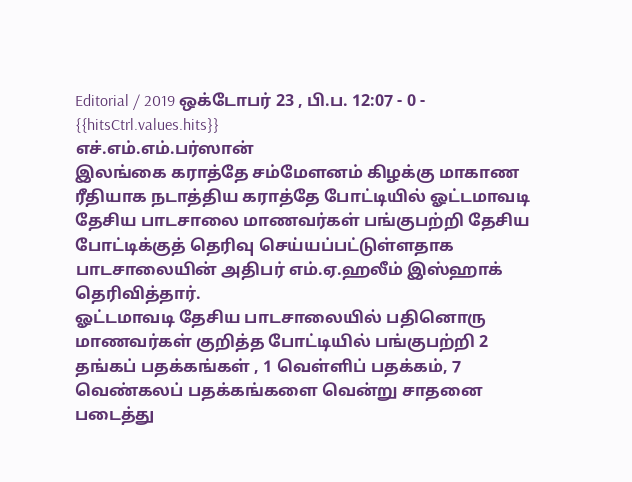Editorial / 2019 ஒக்டோபர் 23 , பி.ப. 12:07 - 0 - {{hitsCtrl.values.hits}}
எச்.எம்.எம்.பர்ஸான்
இலங்கை கராத்தே சம்மேளனம் கிழக்கு மாகாண ரீதியாக நடாத்திய கராத்தே போட்டியில் ஓட்டமாவடி தேசிய பாடசாலை மாணவர்கள் பங்குபற்றி தேசிய போட்டிக்குத் தெரிவு செய்யப்பட்டுள்ளதாக பாடசாலையின் அதிபர் எம்.ஏ.ஹலீம் இஸ்ஹாக் தெரிவித்தார்.
ஓட்டமாவடி தேசிய பாடசாலையில் பதினொரு மாணவர்கள் குறித்த போட்டியில் பங்குபற்றி 2 தங்கப் பதக்கங்கள் , 1 வெள்ளிப் பதக்கம், 7 வெண்கலப் பதக்கங்களை வென்று சாதனை படைத்து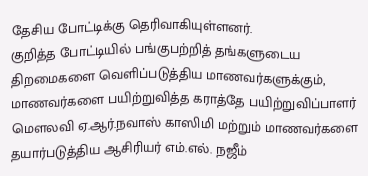தேசிய போட்டிக்கு தெரிவாகியுள்ளனர்.
குறித்த போட்டியில் பங்குபற்றித் தங்களுடைய திறமைகளை வெளிப்படுத்திய மாணவர்களுக்கும், மாணவர்களை பயிற்றுவித்த கராத்தே பயிற்றுவிப்பாளர் மௌலவி ஏ.ஆர்.நவாஸ் காஸிமி மற்றும் மாணவர்களை தயார்படுத்திய ஆசிரியர் எம்.எல். நஜீம்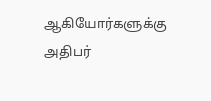ஆகியோர்களுக்கு அதிபர்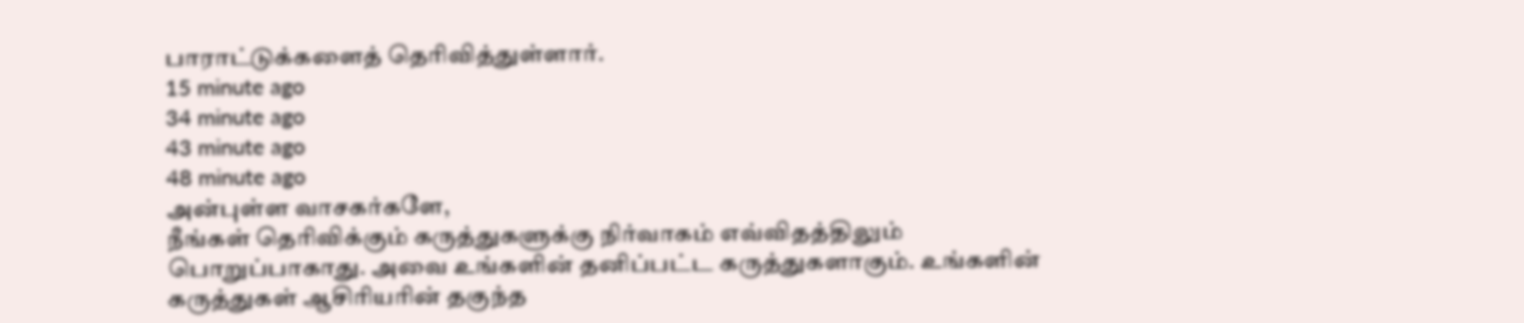பாராட்டுக்களைத் தெரிவித்துள்ளார்.
15 minute ago
34 minute ago
43 minute ago
48 minute ago
அன்புள்ள வாசகர்களே,
நீங்கள் தெரிவிக்கும் கருத்துகளுக்கு நிர்வாகம் எவ்விதத்திலும் பொறுப்பாகாது. அவை உங்களின் தனிப்பட்ட கருத்துகளாகும். உங்களின் கருத்துகள் ஆசிரியரின் தகுந்த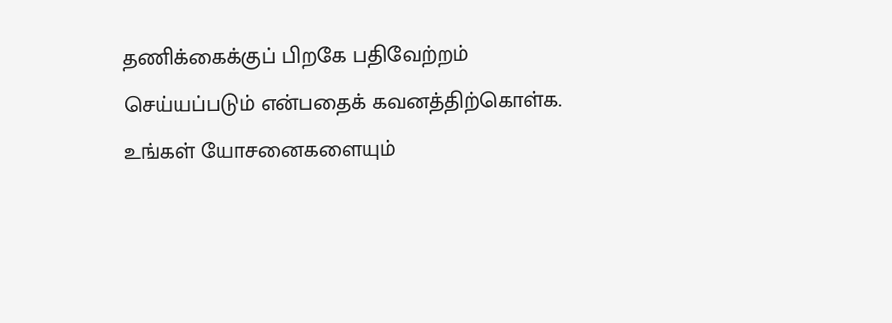தணிக்கைக்குப் பிறகே பதிவேற்றம் செய்யப்படும் என்பதைக் கவனத்திற்கொள்க. உங்கள் யோசனைகளையும்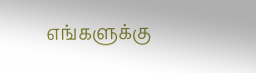எங்களுக்கு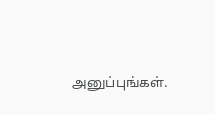அனுப்புங்கள்.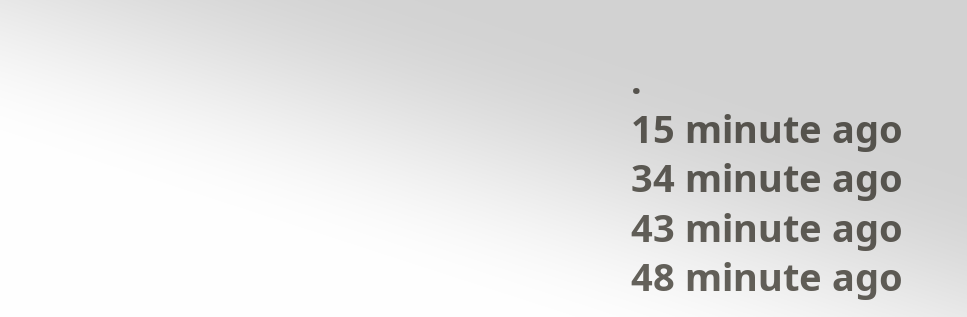.
15 minute ago
34 minute ago
43 minute ago
48 minute ago